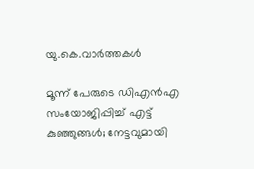യു.കെ.വാര്‍ത്തകള്‍

മൂന്ന് പേരുടെ ഡിഎന്‍എ സംയോജിപ്പിച്ച് എട്ട് കുഞ്ഞുങ്ങള്‍; നേട്ടവുമായി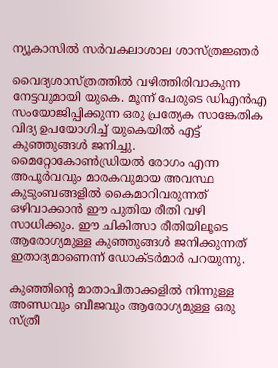ന്യൂകാസില്‍ സര്‍വകലാശാല ശാസ്ത്രജ്ഞര്‍

വൈദ്യശാസ്ത്രത്തില്‍ വഴിത്തിരിവാകുന്ന നേട്ടവുമായി യുകെ. മൂന്ന് പേരുടെ ഡിഎന്‍എ സംയോജിപ്പിക്കുന്ന ഒരു പ്രത്യേക സാങ്കേതിക വിദ്യ ഉപയോഗിച്ച് യുകെയില്‍ എട്ട് കുഞ്ഞുങ്ങള്‍ ജനിച്ചു. മൈറ്റോകോണ്‍ഡ്രിയല്‍ രോഗം എന്ന അപൂര്‍വവും മാരകവുമായ അവസ്ഥ കുടുംബങ്ങളില്‍ കൈമാറിവരുന്നത് ഒഴിവാക്കാന്‍ ഈ പുതിയ രീതി വഴി സാധിക്കും. ഈ ചികിത്സാ രീതിയിലൂടെ ആരോഗ്യമുള്ള കുഞ്ഞുങ്ങള്‍ ജനിക്കുന്നത് ഇതാദ്യമാണെന്ന് ഡോക്ടര്‍മാര്‍ പറയുന്നു.

കുഞ്ഞിന്റെ മാതാപിതാക്കളില്‍ നിന്നുള്ള അണ്ഡവും ബീജവും ആരോഗ്യമുള്ള ഒരു സ്ത്രീ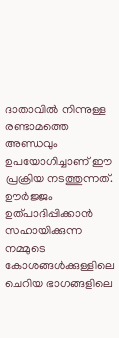ദാതാവില്‍ നിന്നുള്ള രണ്ടാമത്തെ അണ്ഡവും ഉപയോഗിച്ചാണ് ഈ പ്രക്രിയ നടത്തുന്നത്. ഊര്‍ജ്ജം ഉത്പാദിപ്പിക്കാന്‍ സഹായിക്കുന്ന നമ്മുടെ കോശങ്ങള്‍ക്കുള്ളിലെ ചെറിയ ഭാഗങ്ങളിലെ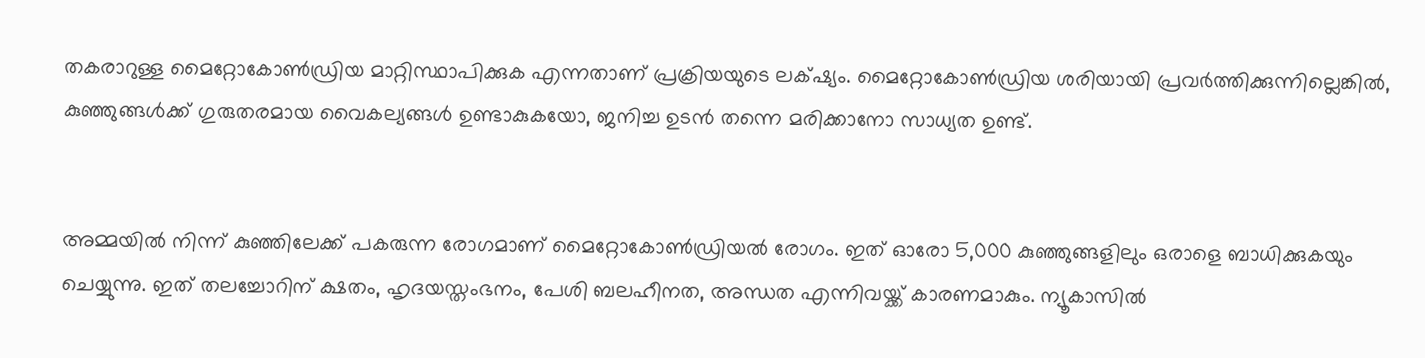തകരാറുള്ള മൈറ്റോകോണ്‍ഡ്രിയ മാറ്റിസ്ഥാപിക്കുക എന്നതാണ് പ്രക്രിയയുടെ ലക്‌ഷ്യം. മൈറ്റോകോണ്‍ഡ്രിയ ശരിയായി പ്രവര്‍ത്തിക്കുന്നില്ലെങ്കില്‍, കുഞ്ഞുങ്ങള്‍ക്ക് ഗുരുതരമായ വൈകല്യങ്ങള്‍ ഉണ്ടാകുകയോ, ജനിച്ച ഉടന്‍ തന്നെ മരിക്കാനോ സാധ്യത ഉണ്ട്.


അമ്മയില്‍ നിന്ന് കുഞ്ഞിലേക്ക് പകരുന്ന രോഗമാണ് മൈറ്റോകോണ്‍ഡ്രിയല്‍ രോഗം. ഇത് ഓരോ 5,000 കുഞ്ഞുങ്ങളിലും ഒരാളെ ബാധിക്കുകയും ചെയ്യുന്നു. ഇത് തലച്ചോറിന് ക്ഷതം, ഹൃദയസ്തംഭനം, പേശി ബലഹീനത, അന്ധത എന്നിവയ്ക്ക് കാരണമാകും. ന്യൂകാസില്‍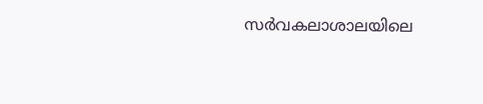സര്‍വകലാശാലയിലെ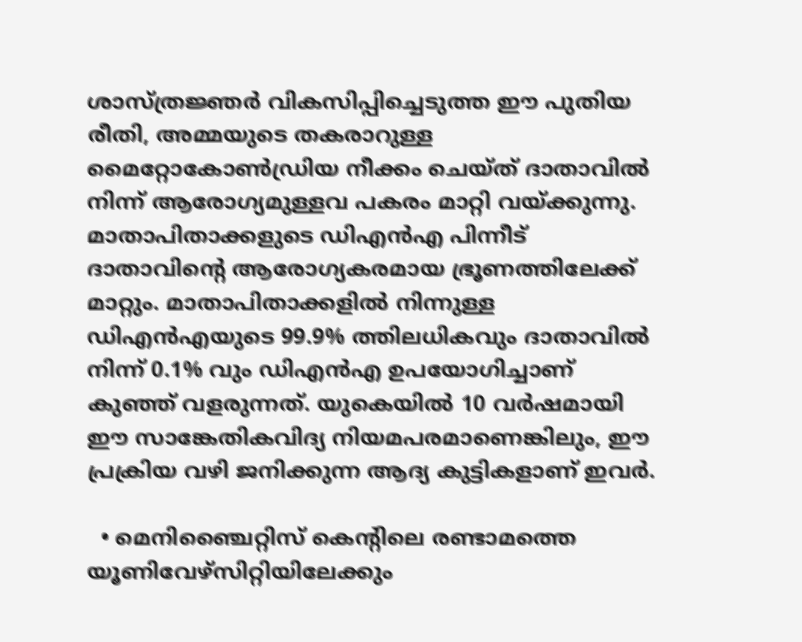ശാസ്ത്രജ്ഞര്‍ വികസിപ്പിച്ചെടുത്ത ഈ പുതിയ രീതി, അമ്മയുടെ തകരാറുള്ള മൈറ്റോകോണ്‍ഡ്രിയ നീക്കം ചെയ്ത് ദാതാവില്‍ നിന്ന് ആരോഗ്യമുള്ളവ പകരം മാറ്റി വയ്ക്കുന്നു. മാതാപിതാക്കളുടെ ഡിഎന്‍എ പിന്നീട് ദാതാവിന്റെ ആരോഗ്യകരമായ ഭ്രൂണത്തിലേക്ക് മാറ്റും. മാതാപിതാക്കളില്‍ നിന്നുള്ള ഡിഎന്‍എയുടെ 99.9% ത്തിലധികവും ദാതാവില്‍ നിന്ന് 0.1% വും ഡിഎന്‍എ ഉപയോഗിച്ചാണ് കുഞ്ഞ് വളരുന്നത്. യുകെയില്‍ 10 വര്‍ഷമായി ഈ സാങ്കേതികവിദ്യ നിയമപരമാണെങ്കിലും, ഈ പ്രക്രിയ വഴി ജനിക്കുന്ന ആദ്യ കുട്ടികളാണ് ഇവര്‍.

  • മെനിഞ്ചൈറ്റിസ് കെന്റിലെ രണ്ടാമത്തെ യൂണിവേഴ്‌സിറ്റിയിലേക്കും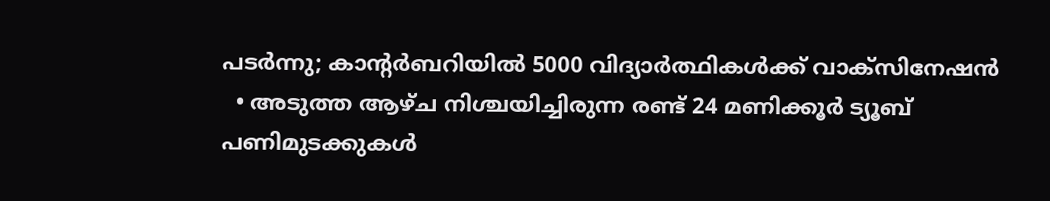പടര്‍ന്നു; കാന്റര്‍ബറിയില്‍ 5000 വിദ്യാര്‍ത്ഥികള്‍ക്ക് വാക്‌സിനേഷന്‍
  • അടുത്ത ആഴ്ച നിശ്ചയിച്ചിരുന്ന രണ്ട് 24 മണിക്കൂര്‍ ട്യൂബ് പണിമുടക്കുകള്‍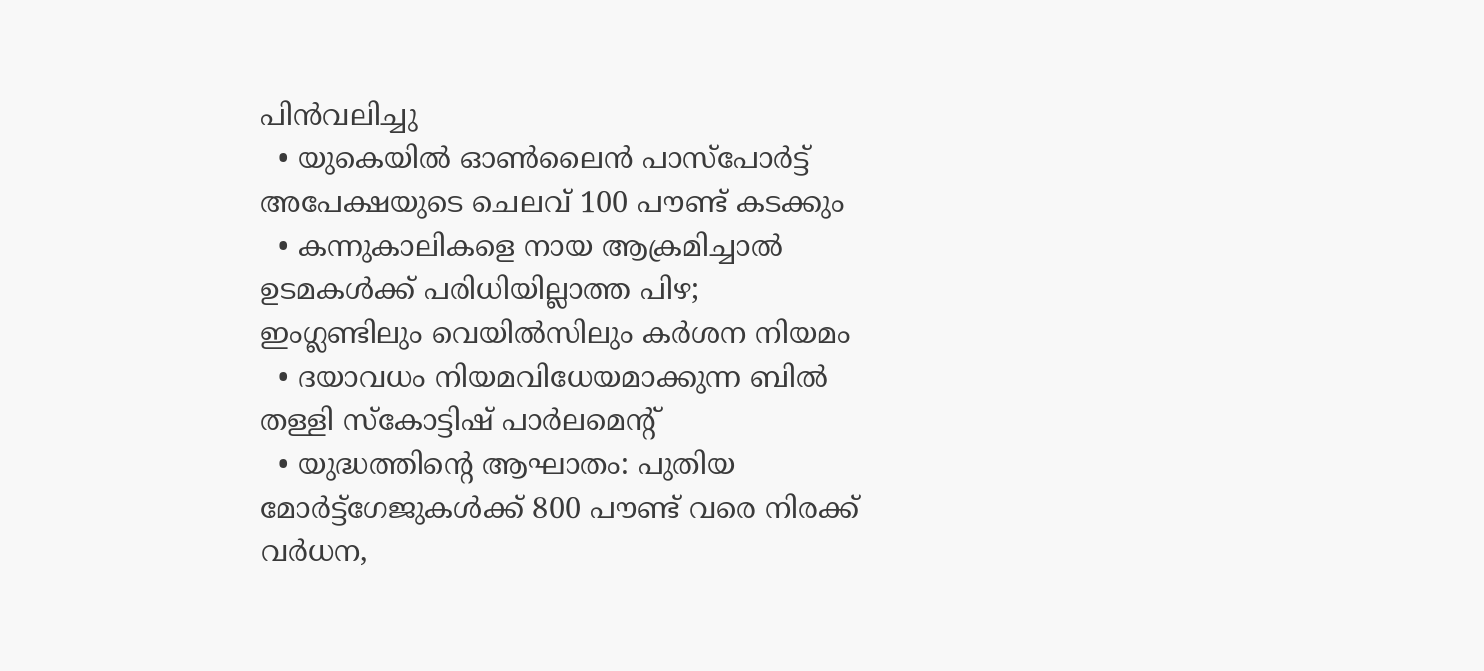പിന്‍വലിച്ചു
  • യുകെയില്‍ ഓണ്‍ലൈന്‍ പാസ്‌പോര്‍ട്ട് അപേക്ഷയുടെ ചെലവ് 100 പൗണ്ട്‌ കടക്കും
  • കന്നുകാലികളെ നായ ആക്രമിച്ചാല്‍ ഉടമകള്‍ക്ക് പരിധിയില്ലാത്ത പിഴ; ഇംഗ്ലണ്ടിലും വെയില്‍സിലും കര്‍ശന നിയമം
  • ദയാവധം നിയമവിധേയമാക്കുന്ന ബില്‍ തള്ളി സ്‌കോട്ടിഷ് പാര്‍ലമെന്റ്
  • യുദ്ധത്തിന്റെ ആഘാതം: പുതിയ മോര്‍ട്ട്‌ഗേജുകള്‍ക്ക് 800 പൗണ്ട് വരെ നിരക്ക്‌ വര്‍ധന,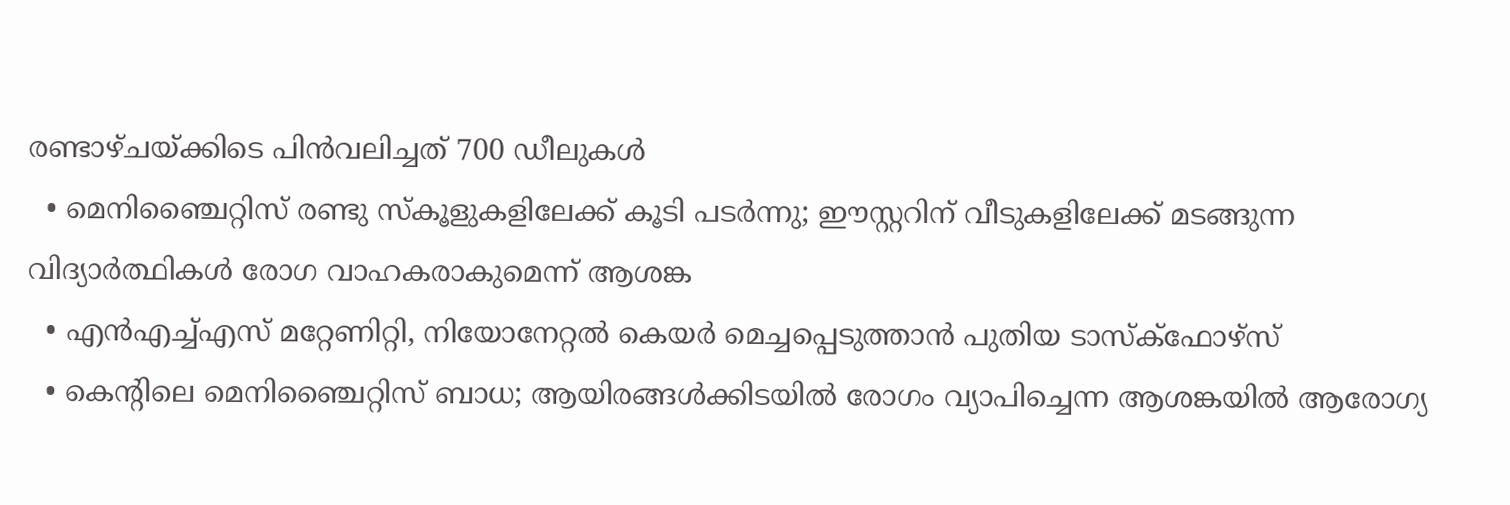രണ്ടാഴ്ചയ്ക്കിടെ പിന്‍വലിച്ചത് 700 ഡീലുകള്‍
  • മെനിഞ്ചൈറ്റിസ് രണ്ടു സ്‌കൂളുകളിലേക്ക് കൂടി പടര്‍ന്നു; ഈസ്റ്ററിന് വീടുകളിലേക്ക് മടങ്ങുന്ന വിദ്യാര്‍ത്ഥികള്‍ രോഗ വാഹകരാകുമെന്ന് ആശങ്ക
  • എന്‍എച്ച്എസ് മറ്റേണിറ്റി, നിയോനേറ്റല്‍ കെയര്‍ മെച്ചപ്പെടുത്താന്‍ പുതിയ ടാസ്‌ക്‌ഫോഴ്‌സ്
  • കെന്റിലെ മെനിഞ്ചൈറ്റിസ് ബാധ; ആയിരങ്ങള്‍ക്കിടയില്‍ രോഗം വ്യാപിച്ചെന്ന ആശങ്കയില്‍ ആരോഗ്യ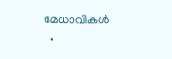മേധാവികള്‍
  •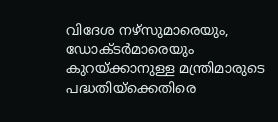വിദേശ നഴ്‌സുമാരെയും, ഡോക്ടര്‍മാരെയും കുറയ്ക്കാനുള്ള മന്ത്രിമാരുടെ പദ്ധതിയ്‌ക്കെതിരെ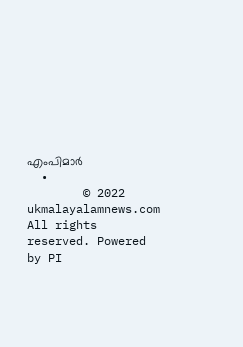എംപിമാര്‍
  •
        © 2022 ukmalayalamnews.com All rights reserved. Powered by PI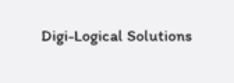Digi-Logical Solutions